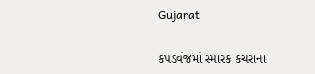Gujarat

કપડવંજમાં સ્મારક કચરાના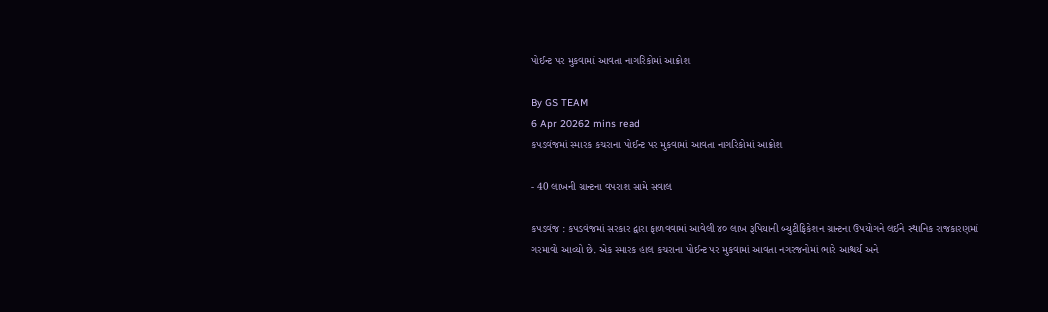પોઈન્ટ પર મુકવામાં આવતા નાગરિકોમાં આક્રોશ

By GS TEAM
6 Apr 20262 mins read
કપડવંજમાં સ્મારક કચરાના પોઈન્ટ પર મુકવામાં આવતા નાગરિકોમાં આક્રોશ

- 40 લાખની ગ્રાન્ટના વપરાશ સામે સવાલ

કપડવંજ : કપડવંજમાં સરકાર દ્વારા ફાળવવામાં આવેલી ૪૦ લાખ રૂપિયાની બ્યુટીફિકેશન ગ્રાન્ટના ઉપયોગને લઈને સ્થાનિક રાજકારણમાં ગરમાવો આવ્યો છે. એક સ્મારક હાલ કચરાના પોઈન્ટ પર મુકવામાં આવતા નગરજનોમાં ભારે આશ્ચર્ય અને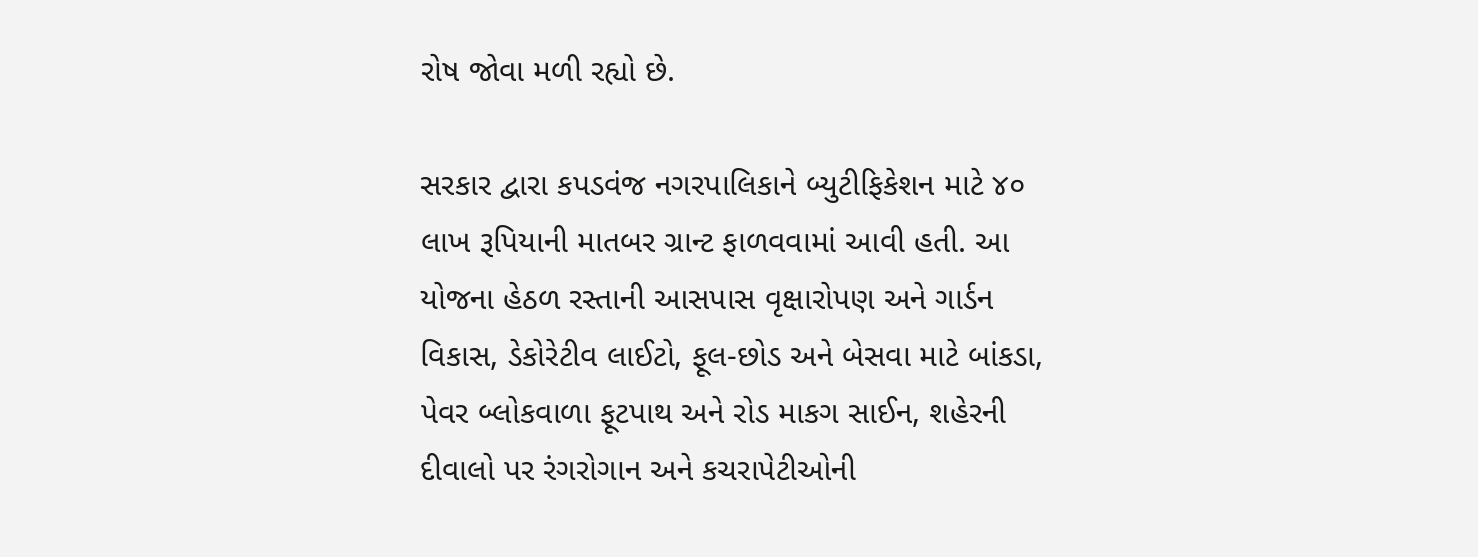રોષ જોવા મળી રહ્યો છે.

સરકાર દ્વારા કપડવંજ નગરપાલિકાને બ્યુટીફિકેશન માટે ૪૦ લાખ રૂપિયાની માતબર ગ્રાન્ટ ફાળવવામાં આવી હતી. આ યોજના હેઠળ રસ્તાની આસપાસ વૃક્ષારોપણ અને ગાર્ડન વિકાસ, ડેકોરેટીવ લાઈટો, ફૂલ-છોડ અને બેસવા માટે બાંકડા, પેવર બ્લોકવાળા ફૂટપાથ અને રોડ માકગ સાઈન, શહેરની દીવાલો પર રંગરોગાન અને કચરાપેટીઓની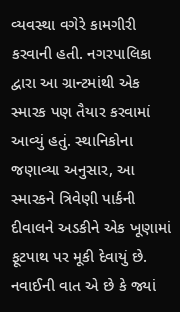વ્યવસ્થા વગેરે કામગીરી કરવાની હતી. નગરપાલિકા દ્વારા આ ગ્રાન્ટમાંથી એક સ્મારક પણ તૈયાર કરવામાં આવ્યું હતું. સ્થાનિકોના જણાવ્યા અનુસાર, આ સ્મારકને ત્રિવેણી પાર્કની દીવાલને અડકીને એક ખૂણામાં ફૂટપાથ પર મૂકી દેવાયું છે. નવાઈની વાત એ છે કે જ્યાં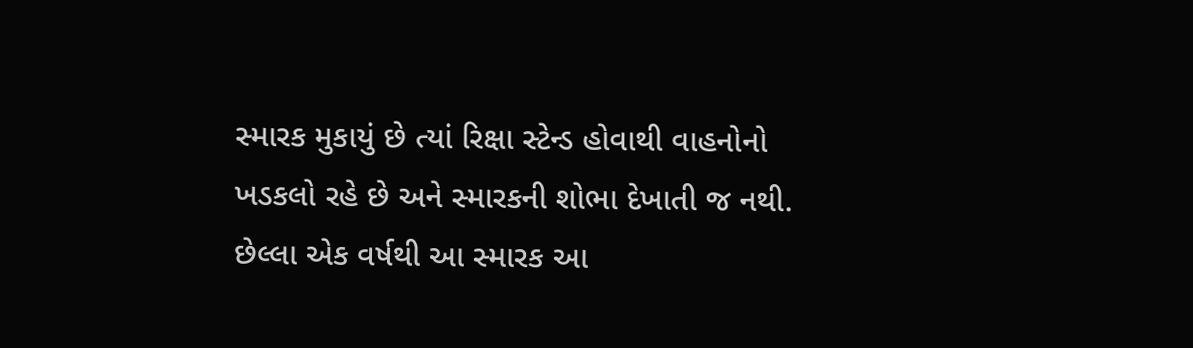સ્મારક મુકાયું છે ત્યાં રિક્ષા સ્ટેન્ડ હોવાથી વાહનોનો ખડકલો રહે છે અને સ્મારકની શોભા દેખાતી જ નથી. છેલ્લા એક વર્ષથી આ સ્મારક આ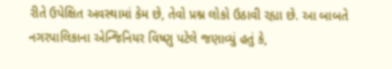રીતે ઉપેક્ષિત અવસ્થામાં કેમ છે, તેવો પ્રશ્ન લોકો ઉઠાવી રહ્યા છે. આ બાબતે નગરપાલિકાના એન્જિનિયર વિષ્ણુ પટેલે જણાવ્યું હતું કે,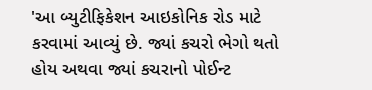'આ બ્યુટીફિકેશન આઇકોનિક રોડ માટે કરવામાં આવ્યું છે. જ્યાં કચરો ભેગો થતો હોય અથવા જ્યાં કચરાનો પોઈન્ટ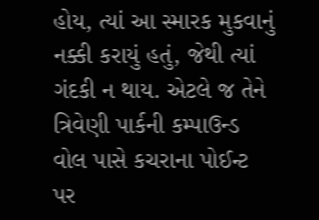હોય, ત્યાં આ સ્મારક મુકવાનું નક્કી કરાયું હતું, જેથી ત્યાં ગંદકી ન થાય. એટલે જ તેને ત્રિવેણી પાર્કની કમ્પાઉન્ડ વોલ પાસે કચરાના પોઈન્ટ પર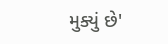મુક્યું છે'